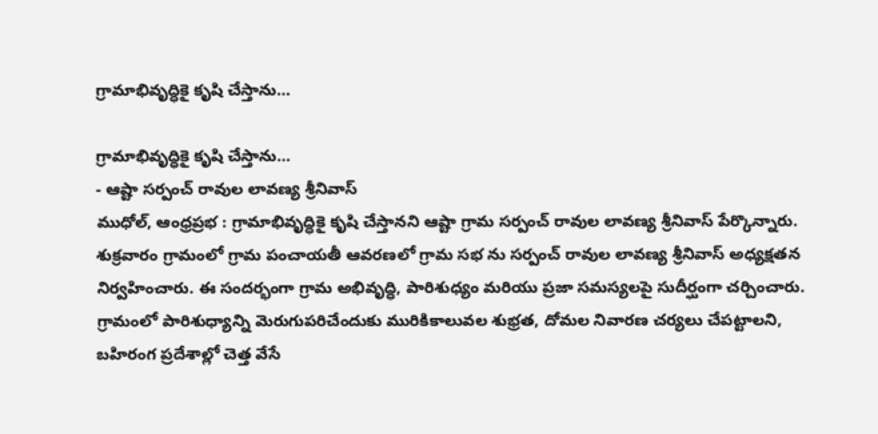గ్రామాభివృద్ధికై కృషి చేస్తాను…

గ్రామాభివృద్ధికై కృషి చేస్తాను…
- ఆష్టా సర్పంచ్ రావుల లావణ్య శ్రీనివాస్
ముధోల్, ఆంధ్రప్రభ : గ్రామాభివృద్ధికై కృషి చేస్తానని ఆష్టా గ్రామ సర్పంచ్ రావుల లావణ్య శ్రీనివాస్ పేర్కొన్నారు. శుక్రవారం గ్రామంలో గ్రామ పంచాయతీ ఆవరణలో గ్రామ సభ ను సర్పంచ్ రావుల లావణ్య శ్రీనివాస్ అధ్యక్షతన నిర్వహించారు. ఈ సందర్భంగా గ్రామ అభివృద్ధి, పారిశుధ్యం మరియు ప్రజా సమస్యలపై సుదీర్ఘంగా చర్చించారు. గ్రామంలో పారిశుధ్యాన్ని మెరుగుపరిచేందుకు మురికికాలువల శుభ్రత, దోమల నివారణ చర్యలు చేపట్టాలని, బహిరంగ ప్రదేశాల్లో చెత్త వేసే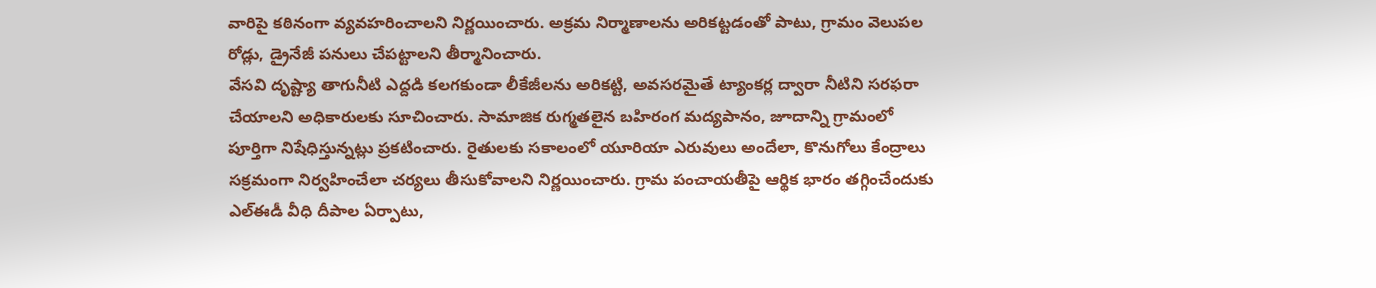వారిపై కఠినంగా వ్యవహరించాలని నిర్ణయించారు. అక్రమ నిర్మాణాలను అరికట్టడంతో పాటు, గ్రామం వెలుపల రోడ్లు, డ్రైనేజీ పనులు చేపట్టాలని తీర్మానించారు.
వేసవి దృష్ట్యా తాగునీటి ఎద్దడి కలగకుండా లీకేజీలను అరికట్టి, అవసరమైతే ట్యాంకర్ల ద్వారా నీటిని సరఫరా చేయాలని అధికారులకు సూచించారు. సామాజిక రుగ్మతలైన బహిరంగ మద్యపానం, జూదాన్ని గ్రామంలో పూర్తిగా నిషేధిస్తున్నట్లు ప్రకటించారు. రైతులకు సకాలంలో యూరియా ఎరువులు అందేలా, కొనుగోలు కేంద్రాలు సక్రమంగా నిర్వహించేలా చర్యలు తీసుకోవాలని నిర్ణయించారు. గ్రామ పంచాయతీపై ఆర్థిక భారం తగ్గించేందుకు ఎల్ఈడీ వీధి దీపాల ఏర్పాటు,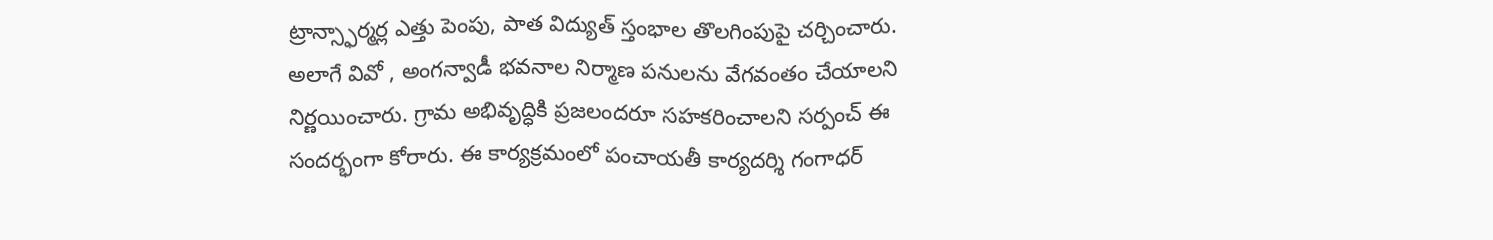ట్రాన్స్ఫార్మర్ల ఎత్తు పెంపు, పాత విద్యుత్ స్తంభాల తొలగింపుపై చర్చించారు. అలాగే వివో , అంగన్వాడీ భవనాల నిర్మాణ పనులను వేగవంతం చేయాలని నిర్ణయించారు. గ్రామ అభివృద్ధికి ప్రజలందరూ సహకరించాలని సర్పంచ్ ఈ సందర్భంగా కోరారు. ఈ కార్యక్రమంలో పంచాయతీ కార్యదర్శి గంగాధర్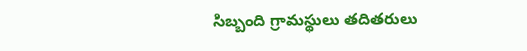సిబ్బంది గ్రామస్థులు తదితరులు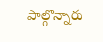పాల్గొన్నారు